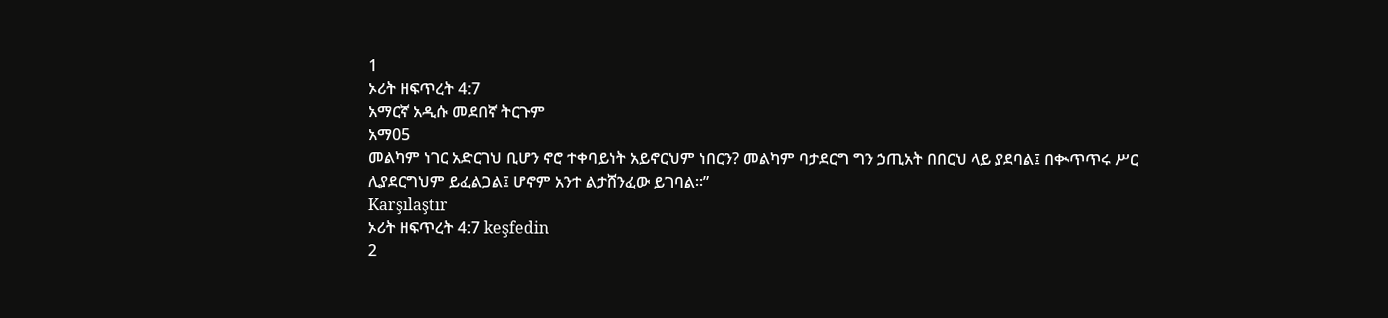1
ኦሪት ዘፍጥረት 4:7
አማርኛ አዲሱ መደበኛ ትርጉም
አማ05
መልካም ነገር አድርገህ ቢሆን ኖሮ ተቀባይነት አይኖርህም ነበርን? መልካም ባታደርግ ግን ኃጢአት በበርህ ላይ ያደባል፤ በቊጥጥሩ ሥር ሊያደርግህም ይፈልጋል፤ ሆኖም አንተ ልታሸንፈው ይገባል።”
Karşılaştır
ኦሪት ዘፍጥረት 4:7 keşfedin
2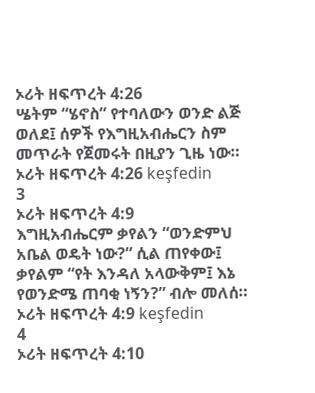ኦሪት ዘፍጥረት 4:26
ሤትም “ሄኖስ” የተባለውን ወንድ ልጅ ወለደ፤ ሰዎች የእግዚአብሔርን ስም መጥራት የጀመሩት በዚያን ጊዜ ነው።
ኦሪት ዘፍጥረት 4:26 keşfedin
3
ኦሪት ዘፍጥረት 4:9
እግዚአብሔርም ቃየልን “ወንድምህ አቤል ወዴት ነው?” ሲል ጠየቀው፤ ቃየልም “የት እንዳለ አላውቅም፤ እኔ የወንድሜ ጠባቂ ነኝን?” ብሎ መለሰ።
ኦሪት ዘፍጥረት 4:9 keşfedin
4
ኦሪት ዘፍጥረት 4:10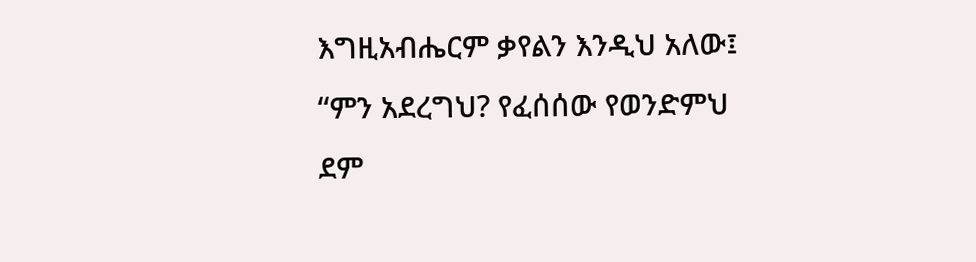እግዚአብሔርም ቃየልን እንዲህ አለው፤ “ምን አደረግህ? የፈሰሰው የወንድምህ ደም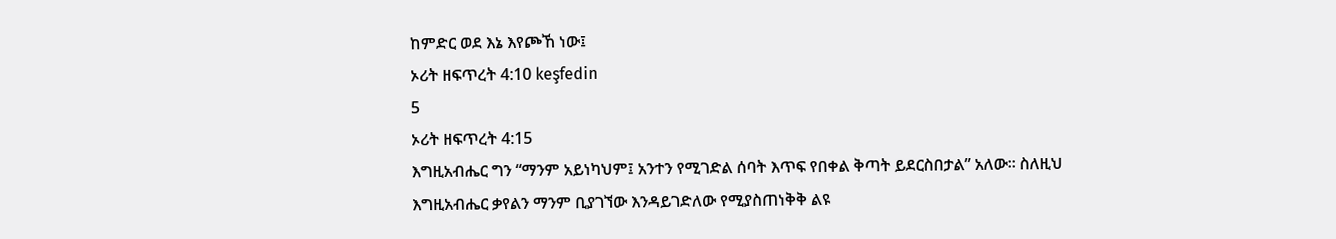ከምድር ወደ እኔ እየጮኸ ነው፤
ኦሪት ዘፍጥረት 4:10 keşfedin
5
ኦሪት ዘፍጥረት 4:15
እግዚአብሔር ግን “ማንም አይነካህም፤ አንተን የሚገድል ሰባት እጥፍ የበቀል ቅጣት ይደርስበታል” አለው። ስለዚህ እግዚአብሔር ቃየልን ማንም ቢያገኘው እንዳይገድለው የሚያስጠነቅቅ ልዩ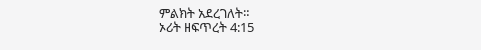ምልክት አደረገለት።
ኦሪት ዘፍጥረት 4:15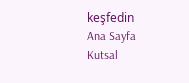keşfedin
Ana Sayfa
Kutsal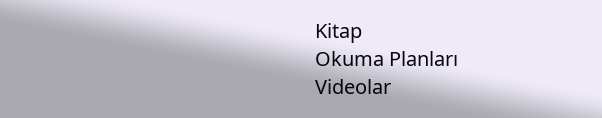Kitap
Okuma Planları
Videolar